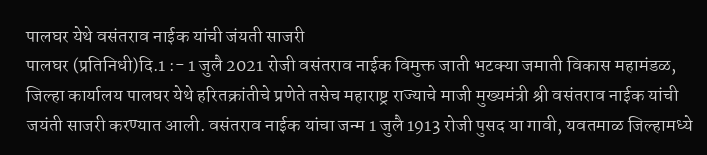पालघर येथे वसंतराव नाईक यांची जंयती साजरी
पालघर (प्रतिनिधी)दि.1 :- 1 जुलै 2021 रोजी वसंतराव नाईक विमुक्त जाती भटक्या जमाती विकास महामंडळ, जिल्हा कार्यालय पालघर येथे हरितक्रांतीचे प्रणेते तसेच महाराष्ट्र राज्याचे माजी मुख्यमंत्री श्री वसंतराव नाईक यांची जयंती साजरी करण्यात आली. वसंतराव नाईक यांचा जन्म 1 जुलै 1913 रोजी पुसद या गावी, यवतमाळ जिल्हामध्ये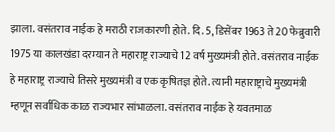झाला. वसंतराव नाईक हे मराठी राजकारणी होते. दि. 5, डिसेंबर 1963 ते 20 फेब्रुवारी 1975 या कालखंडा दरम्यान ते महाराष्ट्र राज्याचे 12 वर्ष मुख्यमंत्री होते. वसंतराव नाईक हे महाराष्ट्र राज्याचे तिसरे मुख्यमंत्री व एक कृषितज्ञ होते. त्यानी महाराष्ट्राचे मुख्यमंत्री म्हणून सर्वाधिक काळ राज्यभार सांभाळला. वसंतराव नाईक हे यवतमाळ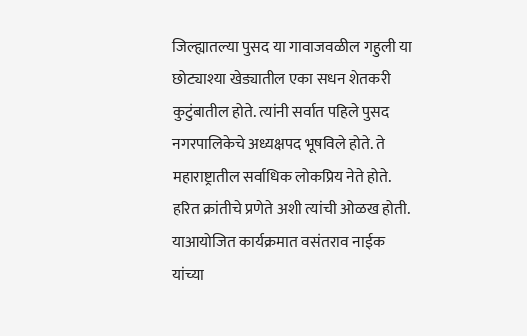जिल्ह्यातल्या पुसद या गावाजवळील गहुली या छोट्याश्या खेड्यातील एका सधन शेतकरी कुटुंबातील होते. त्यांनी सर्वात पहिले पुसद नगरपालिकेचे अध्यक्षपद भूषविले होते. ते महाराष्ट्रातील सर्वाधिक लोकप्रिय नेते होते. हरित क्रांतीचे प्रणेते अशी त्यांची ओळख होती.
याआयोजित कार्यक्रमात वसंतराव नाईक यांच्या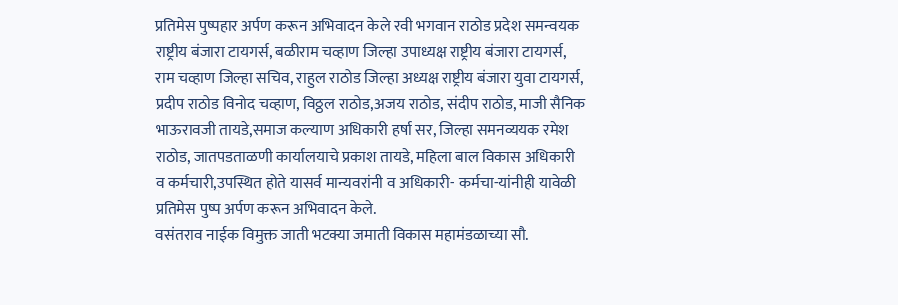प्रतिमेस पुष्पहार अर्पण करून अभिवादन केले रवी भगवान राठोड प्रदेश समन्वयक राष्ट्रीय बंजारा टायगर्स, बळीराम चव्हाण जिल्हा उपाध्यक्ष राष्ट्रीय बंजारा टायगर्स, राम चव्हाण जिल्हा सचिव, राहुल राठोड जिल्हा अध्यक्ष राष्ट्रीय बंजारा युवा टायगर्स, प्रदीप राठोड विनोद चव्हाण, विठ्ठल राठोड,अजय राठोड, संदीप राठोड, माजी सैनिक भाऊरावजी तायडे,समाज कल्याण अधिकारी हर्षा सर, जिल्हा समनव्ययक रमेश राठोड, जातपडताळणी कार्यालयाचे प्रकाश तायडे, महिला बाल विकास अधिकारी व कर्मचारी,उपस्थित होते यासर्व मान्यवरांनी व अधिकारी- कर्मचा-यांनीही यावेळी प्रतिमेस पुष्प अर्पण करून अभिवादन केले.
वसंतराव नाईक विमुक्त जाती भटक्या जमाती विकास महामंडळाच्या सौ.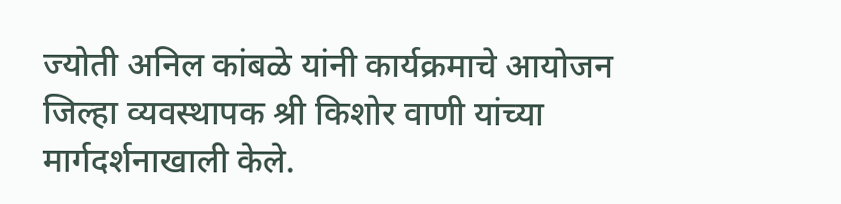ज्योती अनिल कांबळे यांनी कार्यक्रमाचे आयोजन जिल्हा व्यवस्थापक श्री किशोर वाणी यांच्या मार्गदर्शनाखाली केले.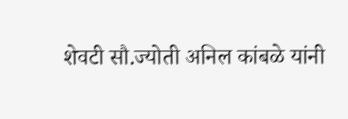शेवटी सौ.ज्योती अनिल कांबळे यांनी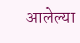आलेल्या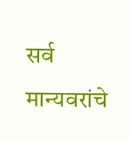सर्व मान्यवरांचे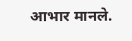आभार मानले.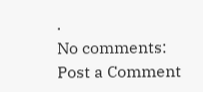.
No comments:
Post a Comment